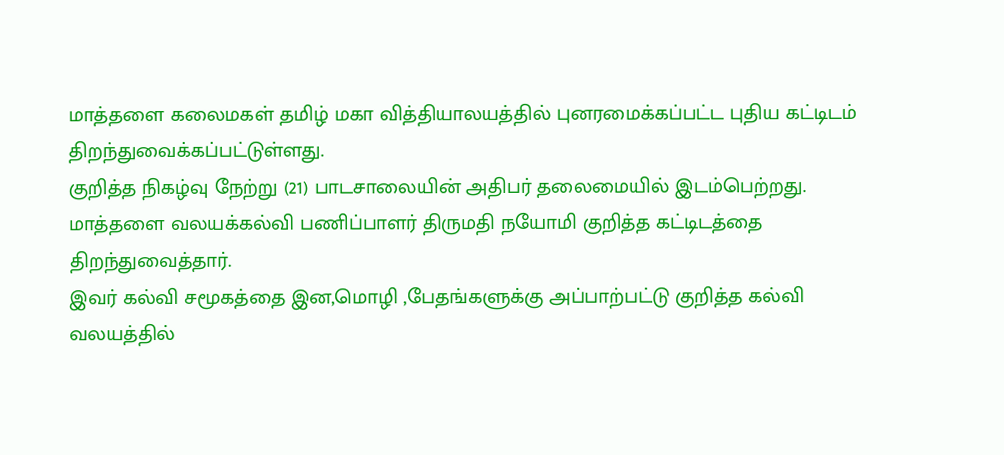மாத்தளை கலைமகள் தமிழ் மகா வித்தியாலயத்தில் புனரமைக்கப்பட்ட புதிய கட்டிடம் திறந்துவைக்கப்பட்டுள்ளது.
குறித்த நிகழ்வு நேற்று (21) பாடசாலையின் அதிபர் தலைமையில் இடம்பெற்றது.
மாத்தளை வலயக்கல்வி பணிப்பாளர் திருமதி நயோமி குறித்த கட்டிடத்தை திறந்துவைத்தார்.
இவர் கல்வி சமூகத்தை இன,மொழி ,பேதங்களுக்கு அப்பாற்பட்டு குறித்த கல்வி வலயத்தில்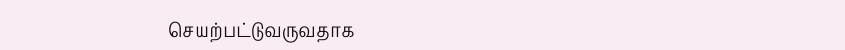செயற்பட்டுவருவதாக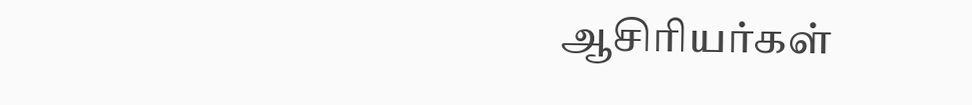ஆசிரியர்கள்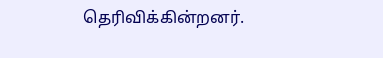தெரிவிக்கின்றனர்.